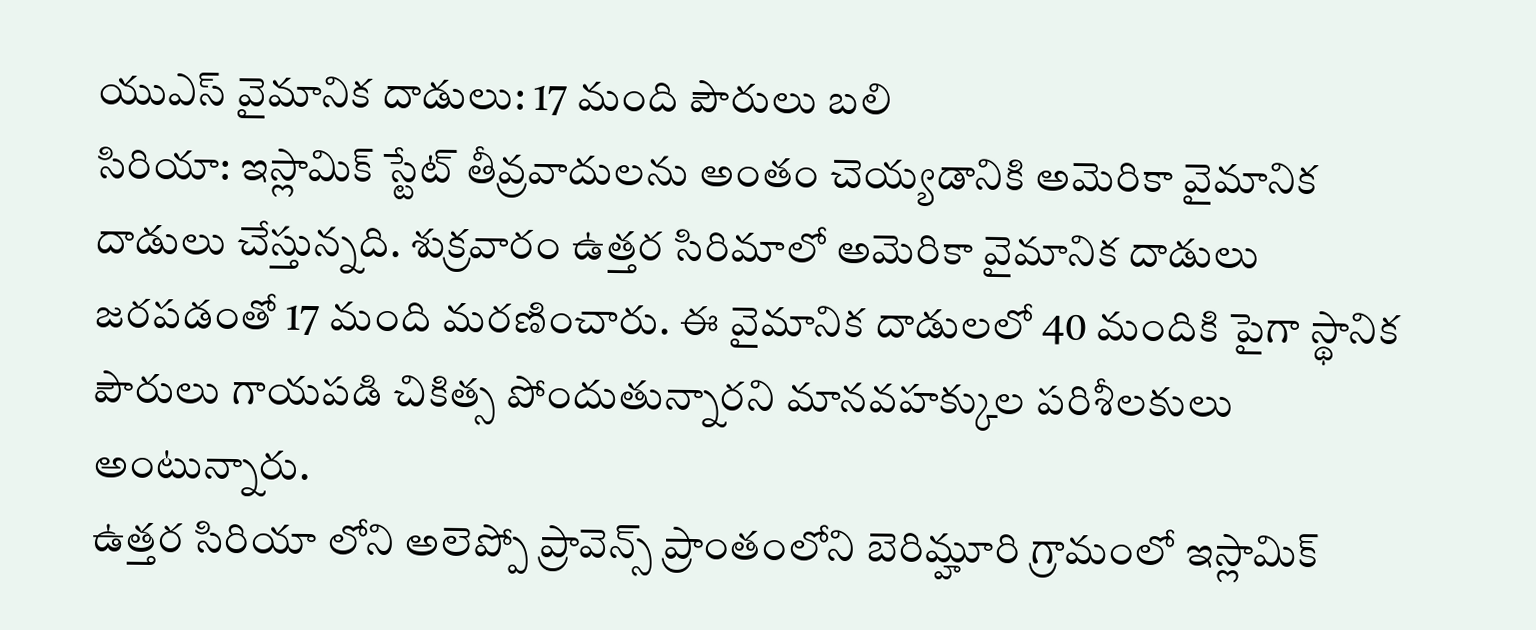యుఎస్ వైమానిక దాడులు: 17 మంది పౌరులు బలి
సిరియా: ఇస్లామిక్ స్టేట్ తీవ్రవాదులను అంతం చెయ్యడానికి అమెరికా వైమానిక దాడులు చేస్తున్నది. శుక్రవారం ఉత్తర సిరిమాలో అమెరికా వైమానిక దాడులు జరపడంతో 17 మంది మరణించారు. ఈ వైమానిక దాడులలో 40 మందికి పైగా స్థానిక పౌరులు గాయపడి చికిత్స పోందుతున్నారని మానవహక్కుల పరిశీలకులు అంటున్నారు.
ఉత్తర సిరియా లోని అలెప్పో ప్రావెన్స్ ప్రాంతంలోని బెరిమ్హూరి గ్రామంలో ఇస్లామిక్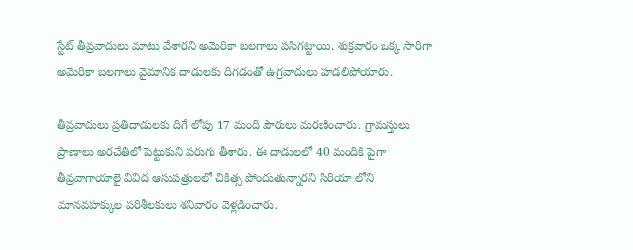స్టేట్ తీవ్రవాదులు మాటు వేశారని అమెరికా బలగాలు పసిగట్టాయి. శుక్రవారం ఒక్క సారిగా అమెరికా బలగాలు వైమానిక దాడులకు దిగడంతో ఉగ్రవాదులు హడలిపోయారు.

తీవ్రవాదులు ప్రతిదాడులకు దిగే లోపు 17 మంది పౌరులు మరణించారు. గ్రామస్తులు ప్రాణాలు అరచేతిలో పెట్టుకుని పరుగు తీశారు. ఈ దాడులలో 40 మందికి పైగా తీవ్రవాగాయాలై వివిద ఆసుపత్రులలో చికిత్స పోందుతున్నారని సిరియా లోని మానవహక్కుల పరిశీలకులు శనివారం వెళ్లడించారు.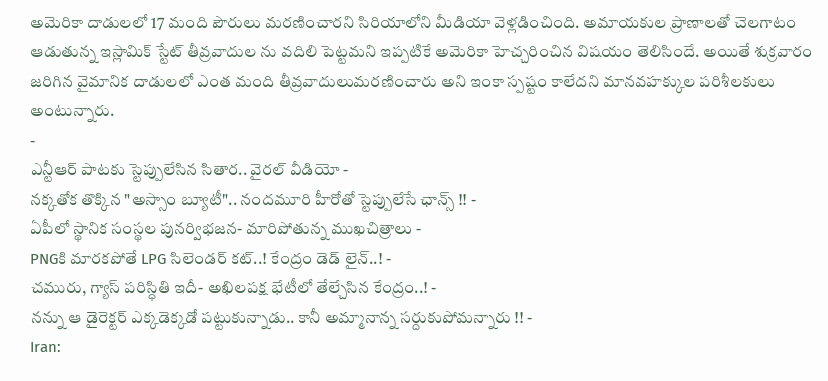అమెరికా దాడులలో 17 మంది పౌరులు మరణించారని సిరియాలోని మీడియా వెళ్లడించింది. అమాయకుల ప్రాణాలతో చెలగాటం ఆడుతున్న ఇస్లామిక్ స్టేట్ తీవ్రవాదుల ను వదిలి పెట్టమని ఇప్పటికే అమెరికా హెచ్చరించిన విషయం తెలిసిందే. అయితే శుక్రవారం జరిగిన వైమానిక దాడులలో ఎంత మంది తీవ్రవాదులుమరణించారు అని ఇంకా స్పష్టం కాలేదని మానవహక్కుల పరిశీలకులు అంటున్నారు.
-
ఎన్టీఆర్ పాటకు స్టెప్పులేసిన సితార.. వైరల్ వీడియో -
నక్కతోక తొక్కిన "అస్సాం బ్యూటీ".. నందమూరి హీరోతో స్టెప్పులేసే ఛాన్స్ !! -
ఏపీలో స్థానిక సంస్థల పునర్విభజన- మారిపోతున్న ముఖచిత్రాలు -
PNGకి మారకపోతే LPG సిలెండర్ కట్..! కేంద్రం డెడ్ లైన్..! -
చమురు, గ్యాస్ పరిస్ధితి ఇదీ- అఖిలపక్ష భేటీలో తేల్చేసిన కేంద్రం..! -
నన్ను ఆ డైరెక్టర్ ఎక్కడెక్కడో పట్టుకున్నాడు.. కానీ అమ్మానాన్న సర్దుకుపోమన్నారు !! -
Iran: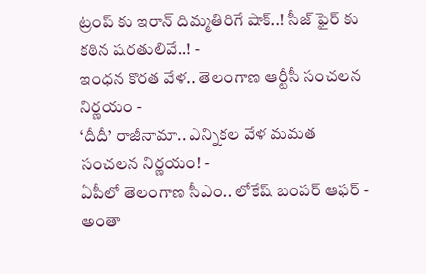ట్రంప్ కు ఇరాన్ దిమ్మతిరిగే షాక్..! సీజ్ ఫైర్ కు కఠిన షరతులివే..! -
ఇంధన కొరత వేళ.. తెలంగాణ ఆర్టీసీ సంచలన నిర్ణయం -
‘దీదీ’ రాజీనామా.. ఎన్నికల వేళ మమత సంచలన నిర్ణయం! -
ఏపీలో తెలంగాణ సీఎం.. లోకేష్ బంపర్ ఆఫర్ -
అంతా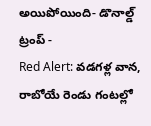అయిపోయింది- డొనాల్డ్ ట్రంప్ -
Red Alert: వడగళ్ల వాన, రాబోయే రెండు గంటల్లో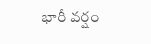భారీ వర్షం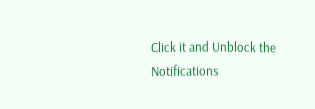Click it and Unblock the Notifications